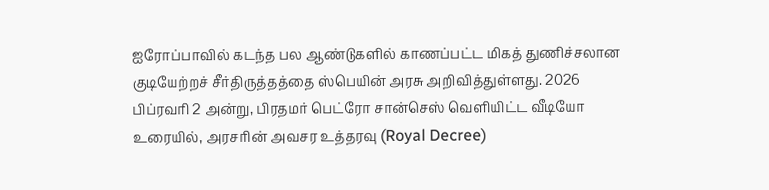ஐரோப்பாவில் கடந்த பல ஆண்டுகளில் காணப்பட்ட மிகத் துணிச்சலான குடியேற்றச் சீர்திருத்தத்தை ஸ்பெயின் அரசு அறிவித்துள்ளது. 2026 பிப்ரவரி 2 அன்று, பிரதமர் பெட்ரோ சான்செஸ் வெளியிட்ட வீடியோ உரையில், அரசரின் அவசர உத்தரவு (Royal Decree)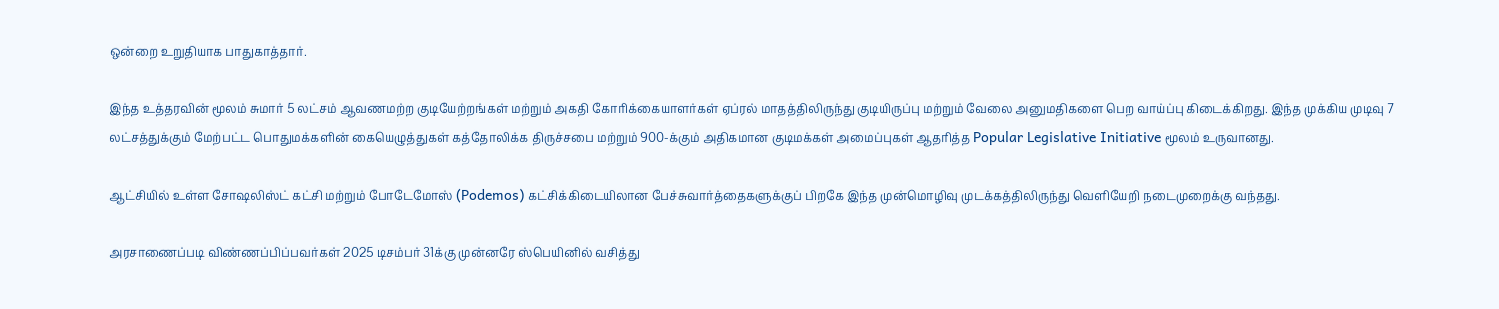ஒன்றை உறுதியாக பாதுகாத்தார்.

இந்த உத்தரவின் மூலம் சுமார் 5 லட்சம் ஆவணமற்ற குடியேற்றங்கள் மற்றும் அகதி கோரிக்கையாளர்கள் ஏப்ரல் மாதத்திலிருந்து குடியிருப்பு மற்றும் வேலை அனுமதிகளை பெற வாய்ப்பு கிடைக்கிறது. இந்த முக்கிய முடிவு 7 லட்சத்துக்கும் மேற்பட்ட பொதுமக்களின் கையெழுத்துகள் கத்தோலிக்க திருச்சபை மற்றும் 900-க்கும் அதிகமான குடிமக்கள் அமைப்புகள் ஆதரித்த Popular Legislative Initiative மூலம் உருவானது.

ஆட்சியில் உள்ள சோஷலிஸ்ட் கட்சி மற்றும் போடேமோஸ் (Podemos) கட்சிக்கிடையிலான பேச்சுவார்த்தைகளுக்குப் பிறகே இந்த முன்மொழிவு முடக்கத்திலிருந்து வெளியேறி நடைமுறைக்கு வந்தது.

அரசாணைப்படி விண்ணப்பிப்பவர்கள் 2025 டிசம்பர் 31க்கு முன்னரே ஸ்பெயினில் வசித்து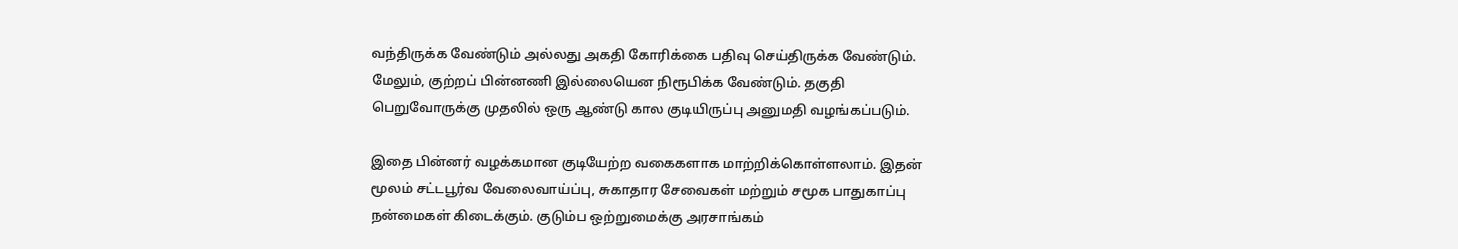வந்திருக்க வேண்டும் அல்லது அகதி கோரிக்கை பதிவு செய்திருக்க வேண்டும். மேலும், குற்றப் பின்னணி இல்லையென நிரூபிக்க வேண்டும். தகுதி பெறுவோருக்கு முதலில் ஒரு ஆண்டு கால குடியிருப்பு அனுமதி வழங்கப்படும்.

இதை பின்னர் வழக்கமான குடியேற்ற வகைகளாக மாற்றிக்கொள்ளலாம். இதன் மூலம் சட்டபூர்வ வேலைவாய்ப்பு, சுகாதார சேவைகள் மற்றும் சமூக பாதுகாப்பு நன்மைகள் கிடைக்கும். குடும்ப ஒற்றுமைக்கு அரசாங்கம்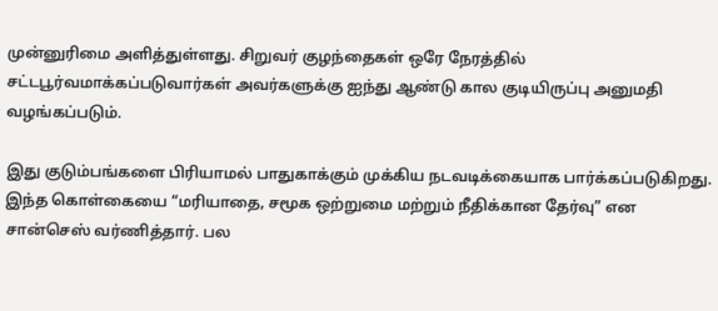முன்னுரிமை அளித்துள்ளது. சிறுவர் குழந்தைகள் ஒரே நேரத்தில் சட்டபூர்வமாக்கப்படுவார்கள் அவர்களுக்கு ஐந்து ஆண்டு கால குடியிருப்பு அனுமதி வழங்கப்படும்.

இது குடும்பங்களை பிரியாமல் பாதுகாக்கும் முக்கிய நடவடிக்கையாக பார்க்கப்படுகிறது. இந்த கொள்கையை “மரியாதை, சமூக ஒற்றுமை மற்றும் நீதிக்கான தேர்வு” என சான்செஸ் வர்ணித்தார். பல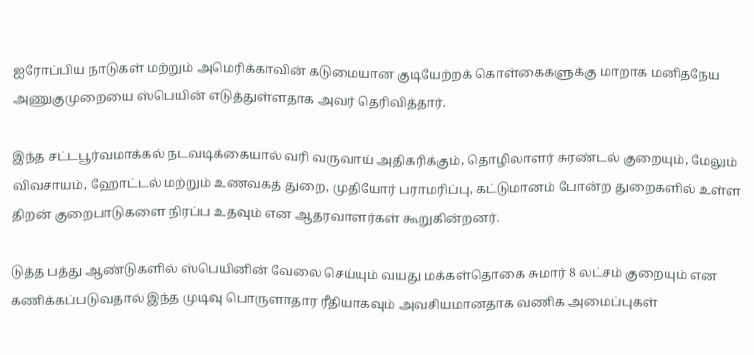ஐரோப்பிய நாடுகள் மற்றும் அமெரிக்காவின் கடுமையான குடியேற்றக் கொள்கைகளுக்கு மாறாக மனிதநேய அணுகுமுறையை ஸ்பெயின் எடுத்துள்ளதாக அவர் தெரிவித்தார்.

இந்த சட்டபூர்வமாக்கல் நடவடிக்கையால் வரி வருவாய் அதிகரிக்கும், தொழிலாளர் சுரண்டல் குறையும், மேலும் விவசாயம், ஹோட்டல் மற்றும் உணவகத் துறை, முதியோர் பராமரிப்பு, கட்டுமானம் போன்ற துறைகளில் உள்ள திறன் குறைபாடுகளை நிரப்ப உதவும் என ஆதரவாளர்கள் கூறுகின்றனர்.

டுத்த பத்து ஆண்டுகளில் ஸ்பெயினின் வேலை செய்யும் வயது மக்கள்தொகை சுமார் 8 லட்சம் குறையும் என கணிக்கப்படுவதால் இந்த முடிவு பொருளாதார ரீதியாகவும் அவசியமானதாக வணிக அமைப்புகள்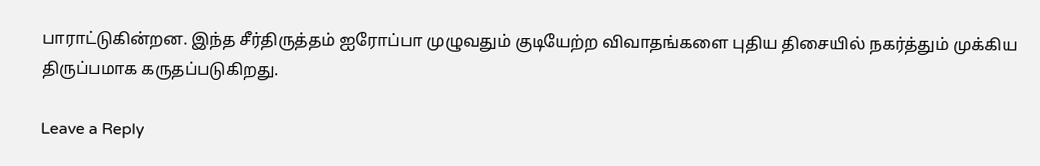பாராட்டுகின்றன. இந்த சீர்திருத்தம் ஐரோப்பா முழுவதும் குடியேற்ற விவாதங்களை புதிய திசையில் நகர்த்தும் முக்கிய திருப்பமாக கருதப்படுகிறது.

Leave a Reply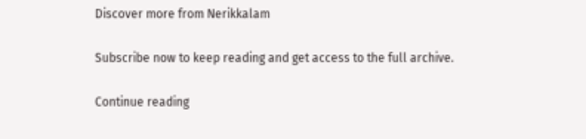Discover more from Nerikkalam

Subscribe now to keep reading and get access to the full archive.

Continue reading